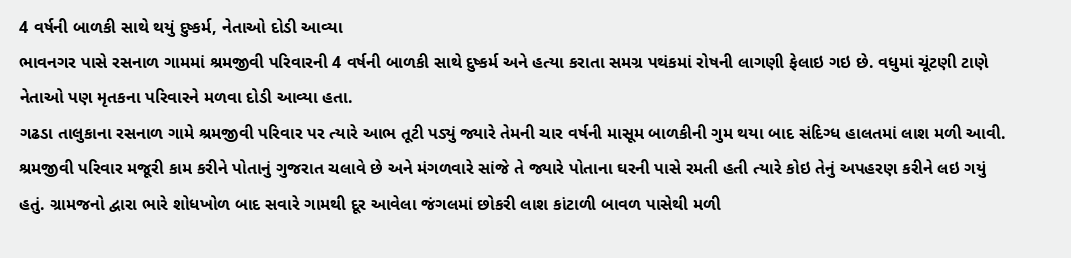4 વર્ષની બાળકી સાથે થયું દુષ્કર્મ, નેતાઓ દોડી આવ્યા
ભાવનગર પાસે રસનાળ ગામમાં શ્રમજીવી પરિવારની 4 વર્ષની બાળકી સાથે દુષ્કર્મ અને હત્યા કરાતા સમગ્ર પથંકમાં રોષની લાગણી ફેલાઇ ગઇ છે. વધુમાં ચૂંટણી ટાણે નેતાઓ પણ મૃતકના પરિવારને મળવા દોડી આવ્યા હતા.
ગઢડા તાલુકાના રસનાળ ગામે શ્રમજીવી પરિવાર પર ત્યારે આભ તૂટી પડ્યું જ્યારે તેમની ચાર વર્ષની માસૂમ બાળકીની ગુમ થયા બાદ સંદિગ્ધ હાલતમાં લાશ મળી આવી. શ્રમજીવી પરિવાર મજૂરી કામ કરીને પોતાનું ગુજરાત ચલાવે છે અને મંગળવારે સાંજે તે જ્યારે પોતાના ઘરની પાસે રમતી હતી ત્યારે કોઇ તેનું અપહરણ કરીને લઇ ગયું હતું. ગ્રામજનો દ્વારા ભારે શોધખોળ બાદ સવારે ગામથી દૂર આવેલા જંગલમાં છોકરી લાશ કાંટાળી બાવળ પાસેથી મળી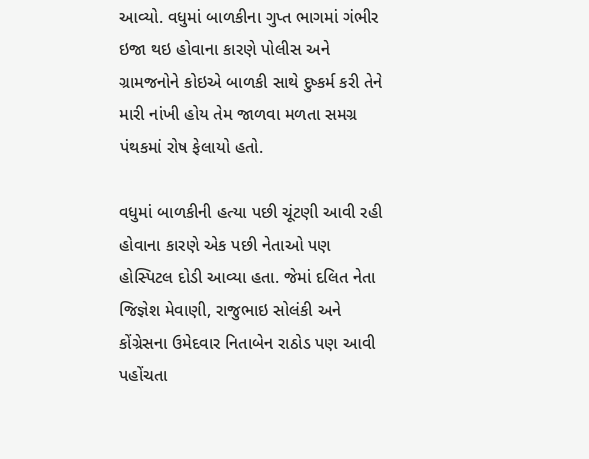આવ્યો. વધુમાં બાળકીના ગુપ્ત ભાગમાં ગંભીર ઇજા થઇ હોવાના કારણે પોલીસ અને ગ્રામજનોને કોઇએ બાળકી સાથે દુષ્કર્મ કરી તેને મારી નાંખી હોય તેમ જાળવા મળતા સમગ્ર પંથકમાં રોષ ફેલાયો હતો.

વધુમાં બાળકીની હત્યા પછી ચૂંટણી આવી રહી હોવાના કારણે એક પછી નેતાઓ પણ હોસ્પિટલ દોડી આવ્યા હતા. જેમાં દલિત નેતા જિજ્ઞેશ મેવાણી, રાજુભાઇ સોલંકી અને કોંગ્રેસના ઉમેદવાર નિતાબેન રાઠોડ પણ આવી પહોંચતા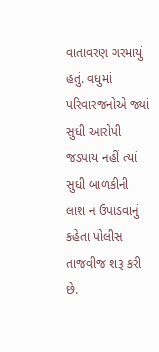વાતાવરણ ગરમાયું હતું. વધુમાં પરિવારજનોએ જ્યાં સુધી આરોપી જડપાય નહીં ત્યાં સુધી બાળકીની લાશ ન ઉપાડવાનું કહેતા પોલીસ તાજવીજ શરૂ કરી છે.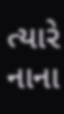ત્યારે નાના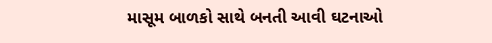માસૂમ બાળકો સાથે બનતી આવી ઘટનાઓ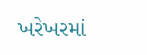ખરેખરમાં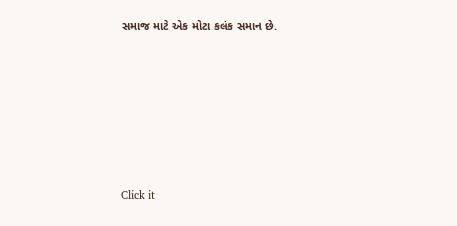સમાજ માટે એક મોટા કલંક સમાન છે.












Click it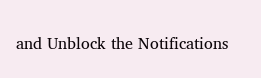and Unblock the Notifications